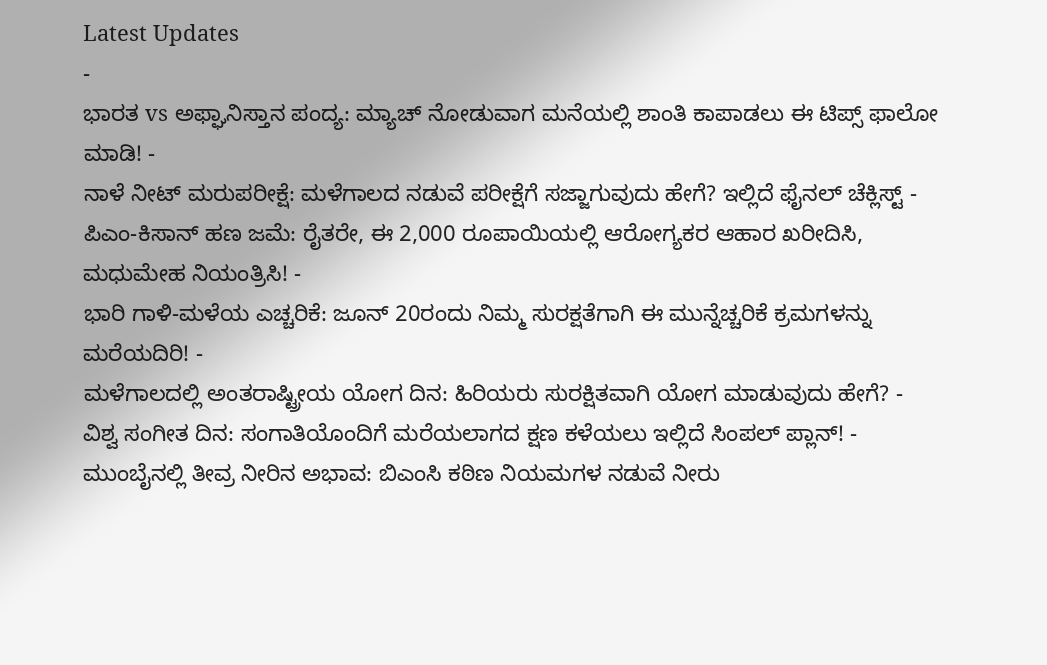Latest Updates
-
ಭಾರತ vs ಅಫ್ಘಾನಿಸ್ತಾನ ಪಂದ್ಯ: ಮ್ಯಾಚ್ ನೋಡುವಾಗ ಮನೆಯಲ್ಲಿ ಶಾಂತಿ ಕಾಪಾಡಲು ಈ ಟಿಪ್ಸ್ ಫಾಲೋ ಮಾಡಿ! -
ನಾಳೆ ನೀಟ್ ಮರುಪರೀಕ್ಷೆ: ಮಳೆಗಾಲದ ನಡುವೆ ಪರೀಕ್ಷೆಗೆ ಸಜ್ಜಾಗುವುದು ಹೇಗೆ? ಇಲ್ಲಿದೆ ಫೈನಲ್ ಚೆಕ್ಲಿಸ್ಟ್ -
ಪಿಎಂ-ಕಿಸಾನ್ ಹಣ ಜಮೆ: ರೈತರೇ, ಈ 2,000 ರೂಪಾಯಿಯಲ್ಲಿ ಆರೋಗ್ಯಕರ ಆಹಾರ ಖರೀದಿಸಿ, ಮಧುಮೇಹ ನಿಯಂತ್ರಿಸಿ! -
ಭಾರಿ ಗಾಳಿ-ಮಳೆಯ ಎಚ್ಚರಿಕೆ: ಜೂನ್ 20ರಂದು ನಿಮ್ಮ ಸುರಕ್ಷತೆಗಾಗಿ ಈ ಮುನ್ನೆಚ್ಚರಿಕೆ ಕ್ರಮಗಳನ್ನು ಮರೆಯದಿರಿ! -
ಮಳೆಗಾಲದಲ್ಲಿ ಅಂತರಾಷ್ಟ್ರೀಯ ಯೋಗ ದಿನ: ಹಿರಿಯರು ಸುರಕ್ಷಿತವಾಗಿ ಯೋಗ ಮಾಡುವುದು ಹೇಗೆ? -
ವಿಶ್ವ ಸಂಗೀತ ದಿನ: ಸಂಗಾತಿಯೊಂದಿಗೆ ಮರೆಯಲಾಗದ ಕ್ಷಣ ಕಳೆಯಲು ಇಲ್ಲಿದೆ ಸಿಂಪಲ್ ಪ್ಲಾನ್! -
ಮುಂಬೈನಲ್ಲಿ ತೀವ್ರ ನೀರಿನ ಅಭಾವ: ಬಿಎಂಸಿ ಕಠಿಣ ನಿಯಮಗಳ ನಡುವೆ ನೀರು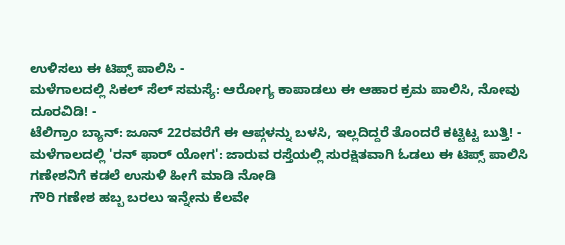ಉಳಿಸಲು ಈ ಟಿಪ್ಸ್ ಪಾಲಿಸಿ -
ಮಳೆಗಾಲದಲ್ಲಿ ಸಿಕಲ್ ಸೆಲ್ ಸಮಸ್ಯೆ: ಆರೋಗ್ಯ ಕಾಪಾಡಲು ಈ ಆಹಾರ ಕ್ರಮ ಪಾಲಿಸಿ, ನೋವು ದೂರವಿಡಿ! -
ಟೆಲಿಗ್ರಾಂ ಬ್ಯಾನ್: ಜೂನ್ 22ರವರೆಗೆ ಈ ಆಪ್ಗಳನ್ನು ಬಳಸಿ, ಇಲ್ಲದಿದ್ದರೆ ತೊಂದರೆ ಕಟ್ಟಿಟ್ಟ ಬುತ್ತಿ! -
ಮಳೆಗಾಲದಲ್ಲಿ 'ರನ್ ಫಾರ್ ಯೋಗ': ಜಾರುವ ರಸ್ತೆಯಲ್ಲಿ ಸುರಕ್ಷಿತವಾಗಿ ಓಡಲು ಈ ಟಿಪ್ಸ್ ಪಾಲಿಸಿ
ಗಣೇಶನಿಗೆ ಕಡಲೆ ಉಸುಳಿ ಹೀಗೆ ಮಾಡಿ ನೋಡಿ
ಗೌರಿ ಗಣೇಶ ಹಬ್ಬ ಬರಲು ಇನ್ನೇನು ಕೆಲವೇ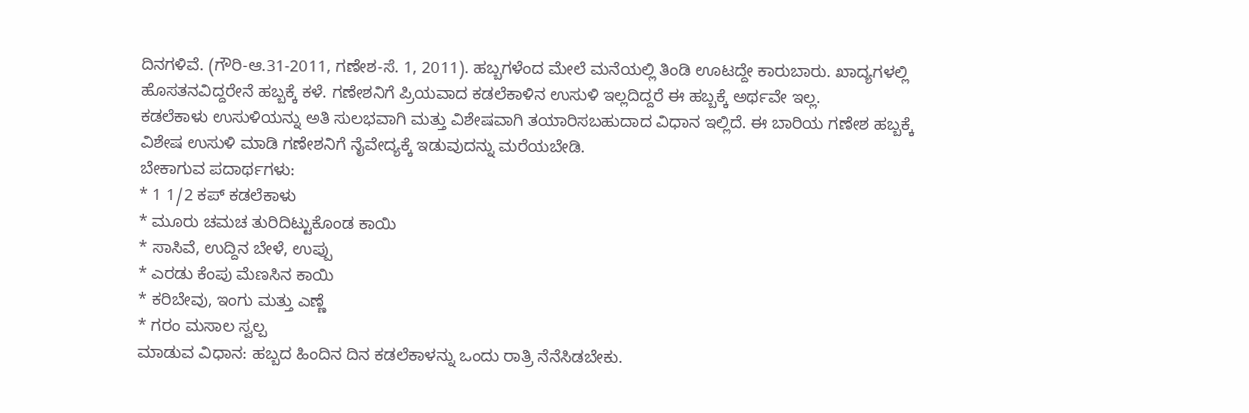ದಿನಗಳಿವೆ. (ಗೌರಿ-ಆ.31-2011, ಗಣೇಶ-ಸೆ. 1, 2011). ಹಬ್ಬಗಳೆಂದ ಮೇಲೆ ಮನೆಯಲ್ಲಿ ತಿಂಡಿ ಊಟದ್ದೇ ಕಾರುಬಾರು. ಖಾದ್ಯಗಳಲ್ಲಿ ಹೊಸತನವಿದ್ದರೇನೆ ಹಬ್ಬಕ್ಕೆ ಕಳೆ. ಗಣೇಶನಿಗೆ ಪ್ರಿಯವಾದ ಕಡಲೆಕಾಳಿನ ಉಸುಳಿ ಇಲ್ಲದಿದ್ದರೆ ಈ ಹಬ್ಬಕ್ಕೆ ಅರ್ಥವೇ ಇಲ್ಲ.
ಕಡಲೆಕಾಳು ಉಸುಳಿಯನ್ನು ಅತಿ ಸುಲಭವಾಗಿ ಮತ್ತು ವಿಶೇಷವಾಗಿ ತಯಾರಿಸಬಹುದಾದ ವಿಧಾನ ಇಲ್ಲಿದೆ. ಈ ಬಾರಿಯ ಗಣೇಶ ಹಬ್ಬಕ್ಕೆ ವಿಶೇಷ ಉಸುಳಿ ಮಾಡಿ ಗಣೇಶನಿಗೆ ನೈವೇದ್ಯಕ್ಕೆ ಇಡುವುದನ್ನು ಮರೆಯಬೇಡಿ.
ಬೇಕಾಗುವ ಪದಾರ್ಥಗಳು:
* 1 1/2 ಕಪ್ ಕಡಲೆಕಾಳು
* ಮೂರು ಚಮಚ ತುರಿದಿಟ್ಟುಕೊಂಡ ಕಾಯಿ
* ಸಾಸಿವೆ, ಉದ್ದಿನ ಬೇಳೆ, ಉಪ್ಪು
* ಎರಡು ಕೆಂಪು ಮೆಣಸಿನ ಕಾಯಿ
* ಕರಿಬೇವು, ಇಂಗು ಮತ್ತು ಎಣ್ಣೆ
* ಗರಂ ಮಸಾಲ ಸ್ವಲ್ಪ
ಮಾಡುವ ವಿಧಾನ: ಹಬ್ಬದ ಹಿಂದಿನ ದಿನ ಕಡಲೆಕಾಳನ್ನು ಒಂದು ರಾತ್ರಿ ನೆನೆಸಿಡಬೇಕು.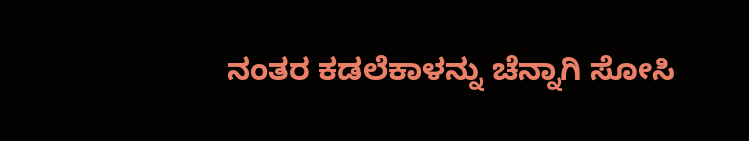ನಂತರ ಕಡಲೆಕಾಳನ್ನು ಚೆನ್ನಾಗಿ ಸೋಸಿ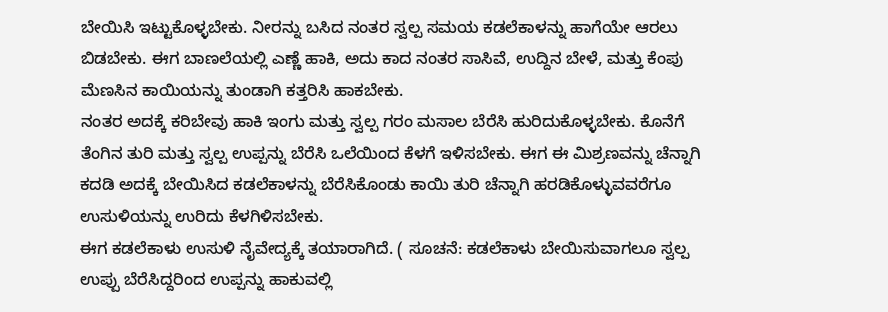ಬೇಯಿಸಿ ಇಟ್ಟುಕೊಳ್ಳಬೇಕು. ನೀರನ್ನು ಬಸಿದ ನಂತರ ಸ್ವಲ್ಪ ಸಮಯ ಕಡಲೆಕಾಳನ್ನು ಹಾಗೆಯೇ ಆರಲು ಬಿಡಬೇಕು. ಈಗ ಬಾಣಲೆಯಲ್ಲಿ ಎಣ್ಣೆ ಹಾಕಿ, ಅದು ಕಾದ ನಂತರ ಸಾಸಿವೆ, ಉದ್ದಿನ ಬೇಳೆ, ಮತ್ತು ಕೆಂಪು ಮೆಣಸಿನ ಕಾಯಿಯನ್ನು ತುಂಡಾಗಿ ಕತ್ತರಿಸಿ ಹಾಕಬೇಕು.
ನಂತರ ಅದಕ್ಕೆ ಕರಿಬೇವು ಹಾಕಿ ಇಂಗು ಮತ್ತು ಸ್ವಲ್ಪ ಗರಂ ಮಸಾಲ ಬೆರೆಸಿ ಹುರಿದುಕೊಳ್ಳಬೇಕು. ಕೊನೆಗೆ ತೆಂಗಿನ ತುರಿ ಮತ್ತು ಸ್ವಲ್ಪ ಉಪ್ಪನ್ನು ಬೆರೆಸಿ ಒಲೆಯಿಂದ ಕೆಳಗೆ ಇಳಿಸಬೇಕು. ಈಗ ಈ ಮಿಶ್ರಣವನ್ನು ಚೆನ್ನಾಗಿ ಕದಡಿ ಅದಕ್ಕೆ ಬೇಯಿಸಿದ ಕಡಲೆಕಾಳನ್ನು ಬೆರೆಸಿಕೊಂಡು ಕಾಯಿ ತುರಿ ಚೆನ್ನಾಗಿ ಹರಡಿಕೊಳ್ಳುವವರೆಗೂ ಉಸುಳಿಯನ್ನು ಉರಿದು ಕೆಳಗಿಳಿಸಬೇಕು.
ಈಗ ಕಡಲೆಕಾಳು ಉಸುಳಿ ನೈವೇದ್ಯಕ್ಕೆ ತಯಾರಾಗಿದೆ. ( ಸೂಚನೆ: ಕಡಲೆಕಾಳು ಬೇಯಿಸುವಾಗಲೂ ಸ್ವಲ್ಪ ಉಪ್ಪು ಬೆರೆಸಿದ್ದರಿಂದ ಉಪ್ಪನ್ನು ಹಾಕುವಲ್ಲಿ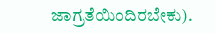ಜಾಗ್ರತೆಯಿಂದಿರಬೇಕು).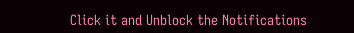Click it and Unblock the Notifications